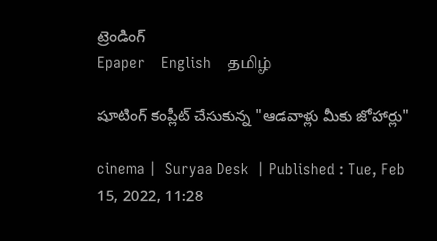ట్రెండింగ్
Epaper    English    தமிழ்

షూటింగ్ కంప్లీట్ చేసుకున్న "ఆడవాళ్లు మీకు జోహార్లు"

cinema |  Suryaa Desk  | Published : Tue, Feb 15, 2022, 11:28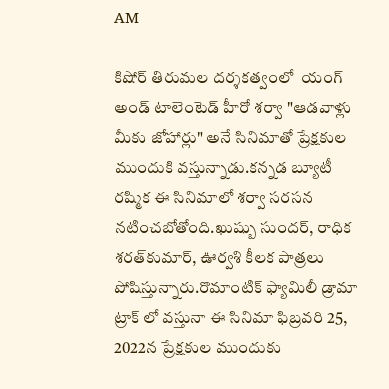AM

కిషోర్ తిరుమల దర్శకత్వంలో  యంగ్ అండ్ టాలెంటెడ్ హీరో శర్వా "ఆడవాళ్లు మీకు జోహార్లు" అనే సినిమాతో ప్రేక్షకుల ముందుకి వస్తున్నాడు.కన్నడ బ్యూటీ రష్మిక ఈ సినిమాలో శర్వా సరసన నటించబోతోంది.ఖుష్బు సుందర్, రాధిక శరత్‌కుమార్, ఊర్వశి కీలక పాత్రలు పోషిస్తున్నారు.రొమాంటిక్ ఫ్యామిలీ డ్రామా ట్రాక్ లో వస్తునా ఈ సినిమా ఫిబ్రవరి 25, 2022న ప్రేక్షకుల ముందుకు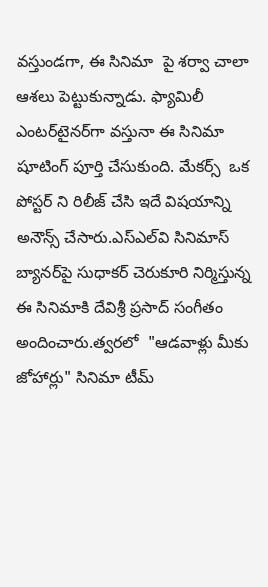వస్తుండగా, ఈ సినిమా  పై శర్వా చాలా ఆశలు పెట్టుకున్నాడు. ఫ్యామిలీ ఎంటర్‌టైనర్‌గా వస్తునా ఈ సినిమా షూటింగ్ పూర్తి చేసుకుంది. మేకర్స్  ఒక పోస్టర్ ని రిలీజ్ చేసి ఇదే విషయాన్ని అనౌన్స్ చేసారు.ఎస్‌ఎల్‌వి సినిమాస్ బ్యానర్‌పై సుధాకర్ చెరుకూరి నిర్మిస్తున్న ఈ సినిమాకి దేవిశ్రీ ప్రసాద్ సంగీతం అందించారు.త్వరలో  "ఆడవాళ్లు మీకు జోహార్లు" సినిమా టీమ్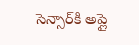సెన్సార్‌కి అప్లై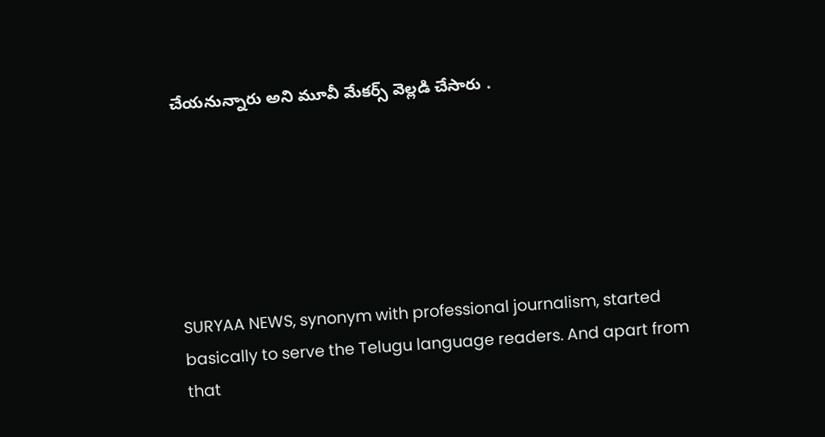చేయనున్నారు అని మూవీ మేకర్స్ వెల్లడి చేసారు .






SURYAA NEWS, synonym with professional journalism, started basically to serve the Telugu language readers. And apart from that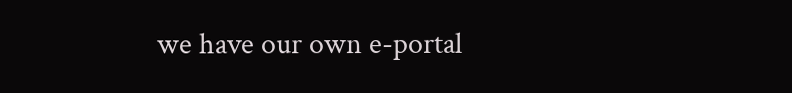we have our own e-portal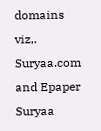domains viz,. Suryaa.com and Epaper Suryaa